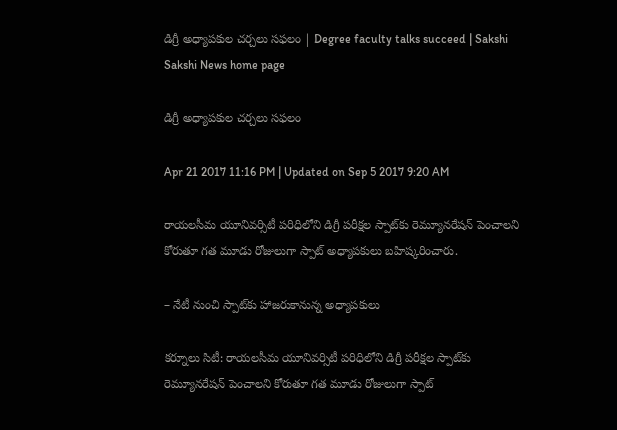డిగ్రీ అధ్యాపకుల చర్చలు సఫలం | Degree faculty talks succeed | Sakshi
Sakshi News home page

డిగ్రీ అధ్యాపకుల చర్చలు సఫలం

Apr 21 2017 11:16 PM | Updated on Sep 5 2017 9:20 AM

రాయలసీమ యూనివర్సిటీ పరిధిలోని డిగ్రీ పరీక్షల స్పాట్‌కు రెమ్యూనరేషన్‌ పెంచాలని కోరుతూ గత మూడు రోజులుగా స్పాట్‌ అధ్యాపకులు బహిష్కరించారు.

– నేటీ నుంచి స్పాట్‌కు హాజరుకానున్న అధ్యాపకులు

కర్నూలు సిటీ: రాయలసీమ యూనివర్సిటీ పరిధిలోని డిగ్రీ పరీక్షల స్పాట్‌కు రెమ్యూనరేషన్‌ పెంచాలని కోరుతూ గత మూడు రోజులుగా స్పాట్‌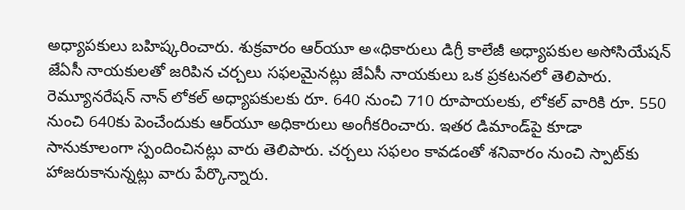అధ్యాపకులు బహిష్కరించారు. శుక్రవారం ఆర్‌యూ అ«ధికారులు డిగ్రీ కాలేజీ అధ్యాపకుల అసోసియేషన్‌ జేఏసీ నాయకులతో జరిపిన చర్చలు సఫలమైనట్లు జేఏసీ నాయకులు ఒక ప్రకటనలో తెలిపారు. రెమ్యూనరేషన్‌ నాన్‌ లోకల్‌ అధ్యాపకులకు రూ. 640 నుంచి 710 రూపాయలకు, లోకల్‌ వారికి రూ. 550 నుంచి 640కు పెంచేందుకు ఆర్‌యూ అధికారులు అంగీకరించారు. ఇతర డిమాండ్‌పై కూడా సానుకూలంగా స్పందించినట్లు వారు తెలిపారు. చర్చలు సఫలం కావడంతో శనివారం నుంచి స్పాట్‌కు హాజరుకానున్నట్లు వారు పేర్కొన్నారు.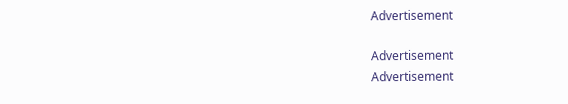Advertisement

Advertisement
Advertisement